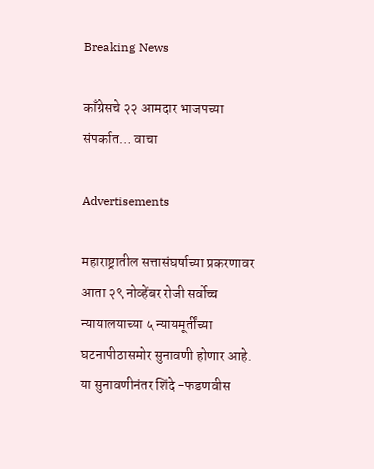Breaking News

काँग्रेसचे २२ आमदार भाजपच्या संपर्कात… वाचा

Advertisements

महाराष्ट्रातील सत्तासंघर्षाच्या प्रकरणावर आता २९ नोव्हेंबर रोजी सर्वोच्च न्यायालयाच्या ५ न्यायमूर्तींच्या घटनापीठासमोर सुनावणी होणार आहे. या सुनावणीनंतर शिंदे -फडणवीस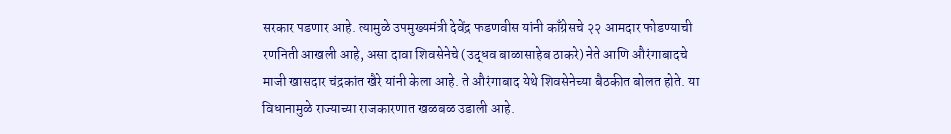सरकार पडणार आहे. त्यामुळे उपमुख्यमंत्री देवेंद्र फडणवीस यांनी काँग्रेसचे २२ आमदार फोडण्याची रणनिती आखली आहे, असा दावा शिवसेनेचे (उद्धव बाळासाहेब ठाकरे) नेते आणि औरंगाबादचे माजी खासदार चंद्रकांत खैरे यांनी केला आहे. ते औरंगाबाद येथे शिवसेनेच्या बैठकीत बोलत होते. या विधानामुळे राज्याच्या राजकारणात खळबळ उडाली आहे.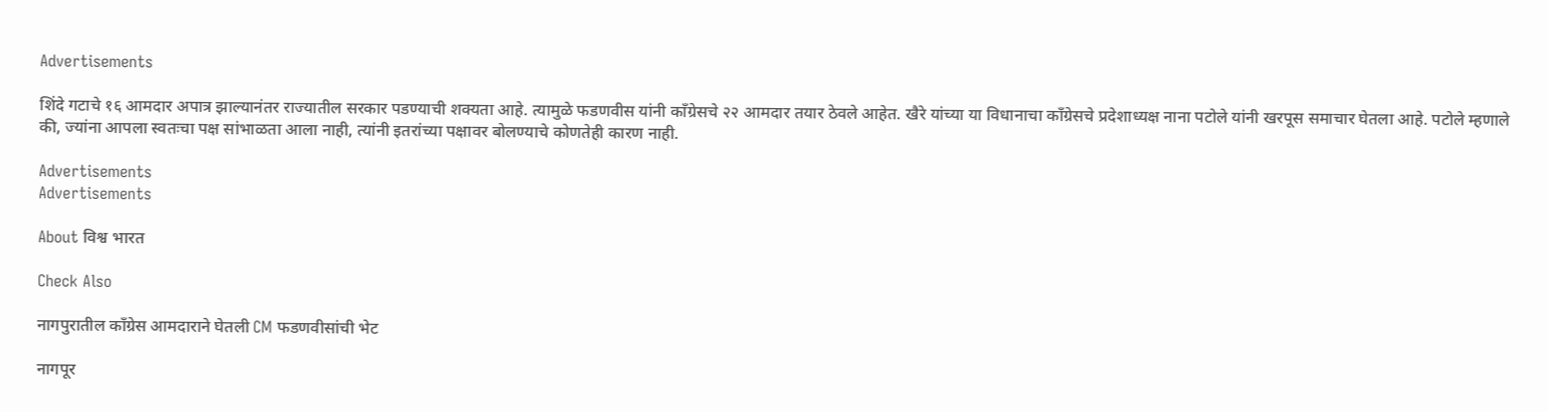Advertisements

शिंदे गटाचे १६ आमदार अपात्र झाल्यानंतर राज्यातील सरकार पडण्याची शक्यता आहे. त्यामुळे फडणवीस यांनी काँग्रेसचे २२ आमदार तयार ठेवले आहेत. खैरे यांच्या या विधानाचा काँग्रेसचे प्रदेशाध्यक्ष नाना पटोले यांनी खरपूस समाचार घेतला आहे. पटोले म्हणाले की, ज्यांना आपला स्वतःचा पक्ष सांभाळता आला नाही, त्यांनी इतरांच्या पक्षावर बोलण्याचे कोणतेही कारण नाही.

Advertisements
Advertisements

About विश्व भारत

Check Also

नागपुरातील काँग्रेस आमदाराने घेतली CM फडणवीसांची भेट

नागपूर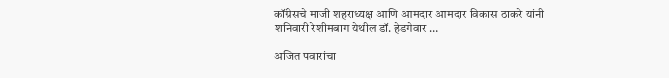कॉंग्रेसचे माजी शहराध्यक्ष आणि आमदार आमदार विकास ठाकरे यांनी शनिवारी रेशीमबाग येथील डॉ. हेडगेवार …

अजित पवारांचा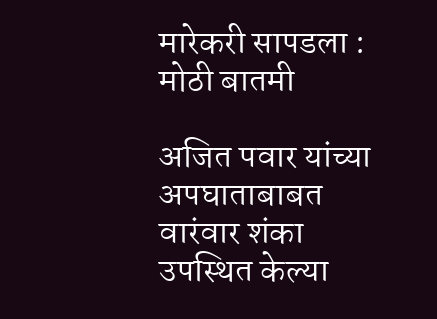मारेकरी सापडला : मोठी बातमी

अजित पवार यांच्या अपघाताबाबत वारंवार शंका उपस्थित केल्या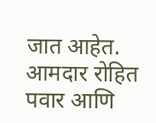जात आहेत. आमदार रोहित पवार आणि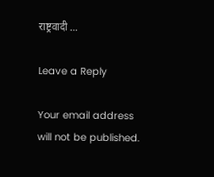राष्ट्रवादी …

Leave a Reply

Your email address will not be published.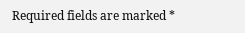Required fields are marked *